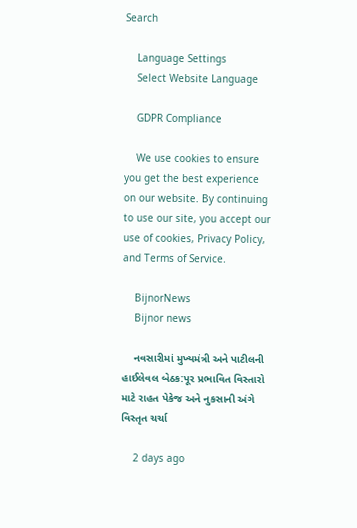Search

    Language Settings
    Select Website Language

    GDPR Compliance

    We use cookies to ensure you get the best experience on our website. By continuing to use our site, you accept our use of cookies, Privacy Policy, and Terms of Service.

    BijnorNews
    Bijnor news

    નવસારીમાં મુખ્યમંત્રી અને પાટીલની હાઈલેવલ બેઠક:પૂર પ્રભાવિત વિસ્તારો માટે રાહત પેકેજ અને નુકસાની અંગે વિસ્તૃત ચર્ચા

    2 days ago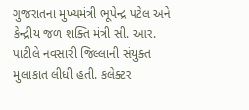ગુજરાતના મુખ્યમંત્રી ભૂપેન્દ્ર પટેલ અને કેન્દ્રીય જળ શક્તિ મંત્રી સી. આર. પાટીલે નવસારી જિલ્લાની સંયુક્ત મુલાકાત લીધી હતી. કલેક્ટર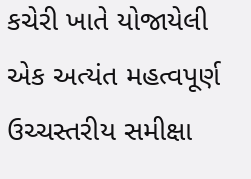કચેરી ખાતે યોજાયેલી એક અત્યંત મહત્વપૂર્ણ ઉચ્ચસ્તરીય સમીક્ષા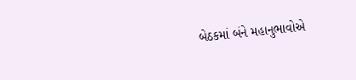બેઠકમાં બંને મહાનુભાવોએ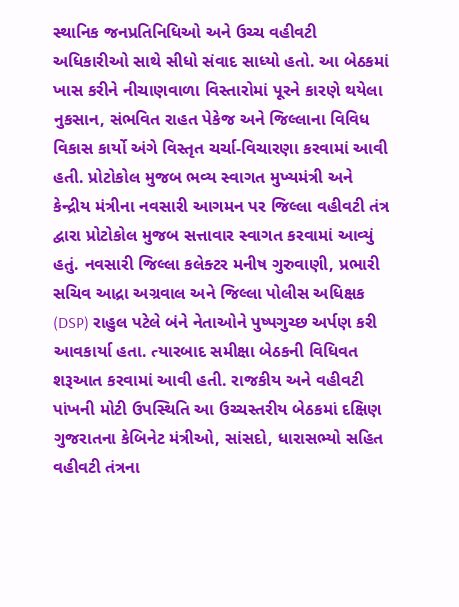સ્થાનિક જનપ્રતિનિધિઓ અને ઉચ્ચ વહીવટી અધિકારીઓ સાથે સીધો સંવાદ સાધ્યો હતો. આ બેઠકમાં ખાસ કરીને નીચાણવાળા વિસ્તારોમાં પૂરને કારણે થયેલા નુકસાન, સંભવિત રાહત પેકેજ અને જિલ્લાના વિવિધ વિકાસ કાર્યો અંગે વિસ્તૃત ચર્ચા-વિચારણા કરવામાં આવી હતી. પ્રોટોકોલ મુજબ ભવ્ય સ્વાગત મુખ્યમંત્રી અને કેન્દ્રીય મંત્રીના નવસારી આગમન પર જિલ્લા વહીવટી તંત્ર દ્વારા પ્રોટોકોલ મુજબ સત્તાવાર સ્વાગત કરવામાં આવ્યું હતું. નવસારી જિલ્લા કલેક્ટર મનીષ ગુરુવાણી, પ્રભારી સચિવ આદ્રા અગ્રવાલ અને જિલ્લા પોલીસ અધિક્ષક (DSP) રાહુલ પટેલે બંને નેતાઓને પુષ્પગુચ્છ અર્પણ કરી આવકાર્યા હતા. ત્યારબાદ સમીક્ષા બેઠકની વિધિવત શરૂઆત કરવામાં આવી હતી. રાજકીય અને વહીવટી પાંખની મોટી ઉપસ્થિતિ આ ઉચ્ચસ્તરીય બેઠકમાં દક્ષિણ ગુજરાતના કેબિનેટ મંત્રીઓ, સાંસદો, ધારાસભ્યો સહિત વહીવટી તંત્રના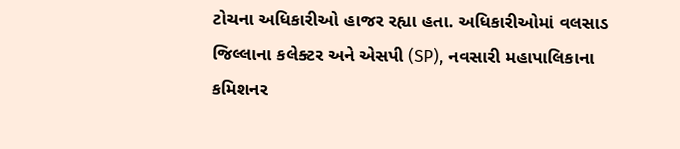ટોચના અધિકારીઓ હાજર રહ્યા હતા. અધિકારીઓમાં વલસાડ જિલ્લાના કલેક્ટર અને એસપી (SP), નવસારી મહાપાલિકાના કમિશનર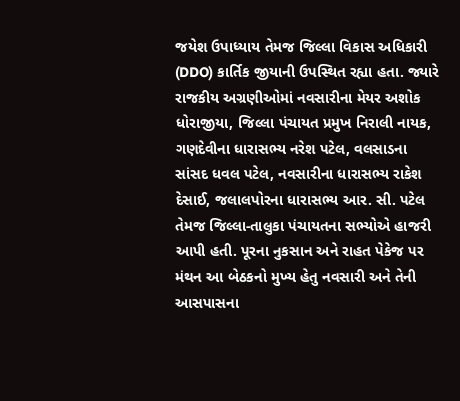જયેશ ઉપાધ્યાય તેમજ જિલ્લા વિકાસ અધિકારી (DDO) કાર્તિક જીયાની ઉપસ્થિત રહ્યા હતા. જ્યારે રાજકીય અગ્રણીઓમાં નવસારીના મેયર અશોક ધોરાજીયા, જિલ્લા પંચાયત પ્રમુખ નિરાલી નાયક, ગણદેવીના ધારાસભ્ય નરેશ પટેલ, વલસાડના સાંસદ ધવલ પટેલ, નવસારીના ધારાસભ્ય રાકેશ દેસાઈ, જલાલપોરના ધારાસભ્ય આર. સી. પટેલ તેમજ જિલ્લા-તાલુકા પંચાયતના સભ્યોએ હાજરી આપી હતી. પૂરના નુકસાન અને રાહત પેકેજ પર મંથન આ બેઠકનો મુખ્ય હેતુ નવસારી અને તેની આસપાસના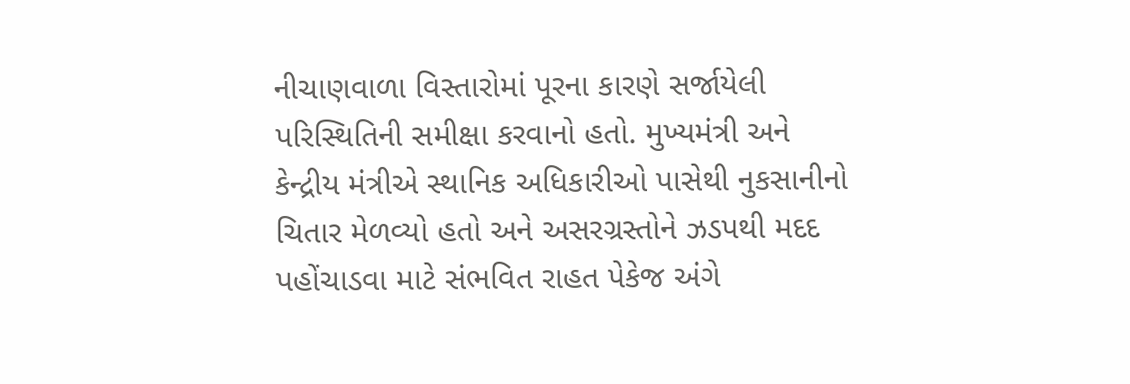નીચાણવાળા વિસ્તારોમાં પૂરના કારણે સર્જાયેલી પરિસ્થિતિની સમીક્ષા કરવાનો હતો. મુખ્યમંત્રી અને કેન્દ્રીય મંત્રીએ સ્થાનિક અધિકારીઓ પાસેથી નુકસાનીનો ચિતાર મેળવ્યો હતો અને અસરગ્રસ્તોને ઝડપથી મદદ પહોંચાડવા માટે સંભવિત રાહત પેકેજ અંગે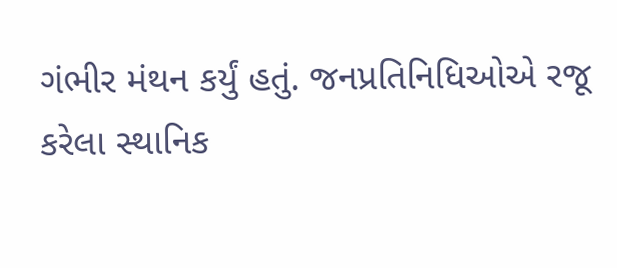ગંભીર મંથન કર્યું હતું. જનપ્રતિનિધિઓએ રજૂ કરેલા સ્થાનિક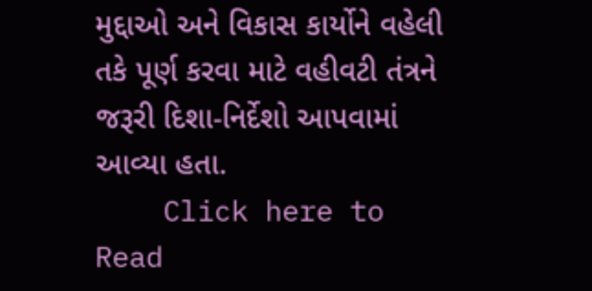મુદ્દાઓ અને વિકાસ કાર્યોને વહેલી તકે પૂર્ણ કરવા માટે વહીવટી તંત્રને જરૂરી દિશા-નિર્દેશો આપવામાં આવ્યા હતા.
    Click here to Read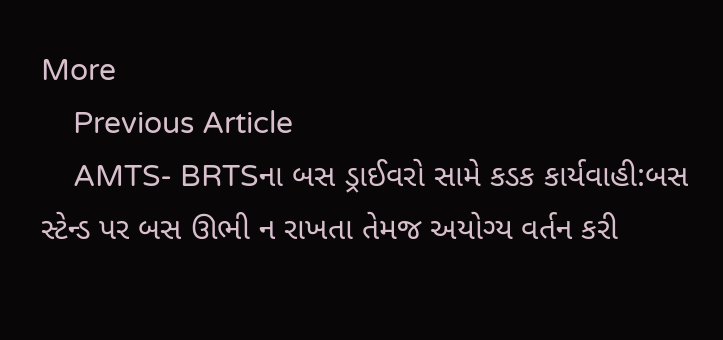More
    Previous Article
    AMTS- BRTSના બસ ડ્રાઈવરો સામે કડક કાર્યવાહી:બસ સ્ટેન્ડ પર બસ ઊભી ન રાખતા તેમજ અયોગ્ય વર્તન કરી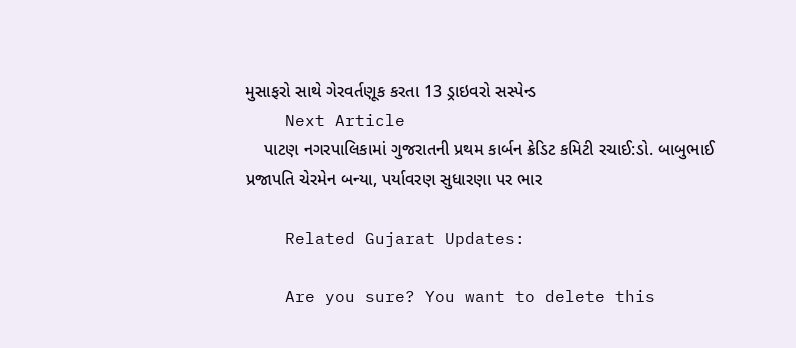મુસાફરો સાથે ગેરવર્તણૂક કરતા 13 ડ્રાઇવરો સસ્પેન્ડ
    Next Article
    પાટણ નગરપાલિકામાં ગુજરાતની પ્રથમ કાર્બન ક્રેડિટ કમિટી રચાઈ:ડો. બાબુભાઈ પ્રજાપતિ ચેરમેન બન્યા, પર્યાવરણ સુધારણા પર ભાર

    Related Gujarat Updates:

    Are you sure? You want to delete this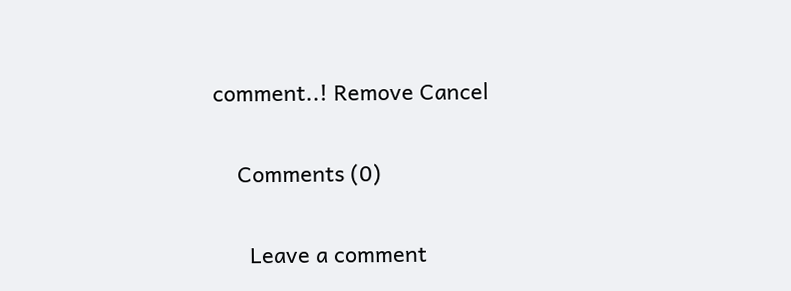comment..! Remove Cancel

    Comments (0)

      Leave a comment